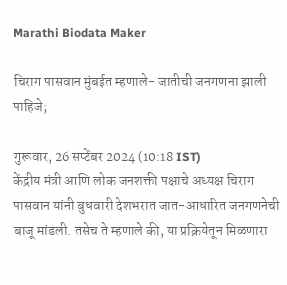Marathi Biodata Maker

चिराग पासवान मुंबईत म्हणाले- जातीची जनगणना झाली पाहिजे;

गुरूवार, 26 सप्टेंबर 2024 (10:18 IST)
केंद्रीय मंत्री आणि लोक जनशक्ती पक्षाचे अध्यक्ष चिराग पासवान यांनी बुधवारी देशभरात जात-आधारित जनगणनेची बाजू मांडली. तसेच ते म्हणाले की, या प्रक्रियेतून मिळणारा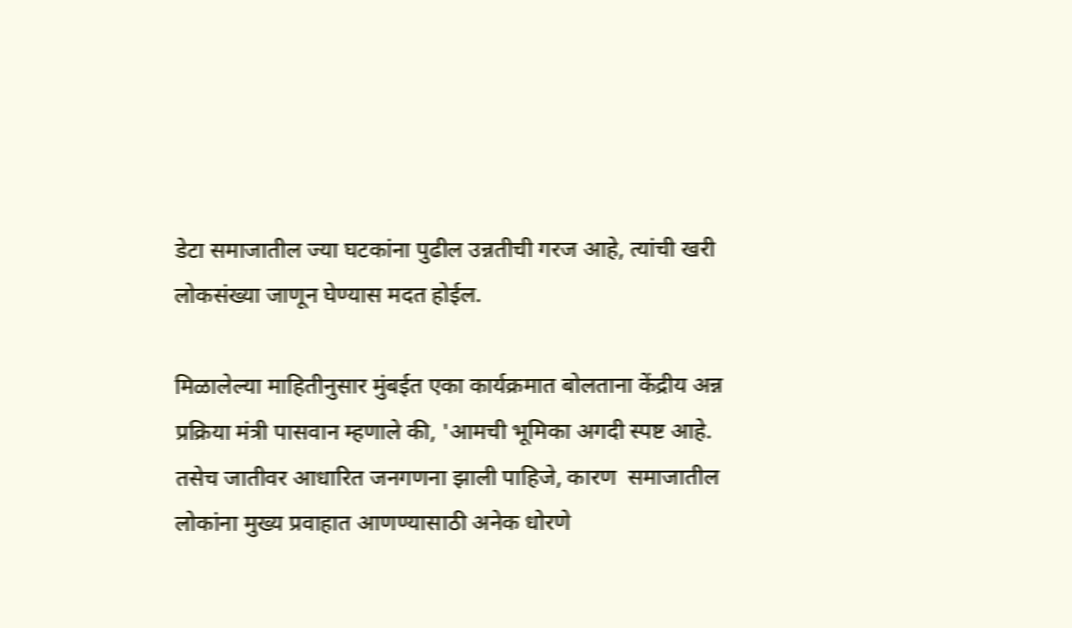डेटा समाजातील ज्या घटकांना पुढील उन्नतीची गरज आहे, त्यांची खरी लोकसंख्या जाणून घेण्यास मदत होईल.

मिळालेल्या माहितीनुसार मुंबईत एका कार्यक्रमात बोलताना केंद्रीय अन्न प्रक्रिया मंत्री पासवान म्हणाले की, 'आमची भूमिका अगदी स्पष्ट आहे. तसेच जातीवर आधारित जनगणना झाली पाहिजे, कारण  समाजातील लोकांना मुख्य प्रवाहात आणण्यासाठी अनेक धोरणे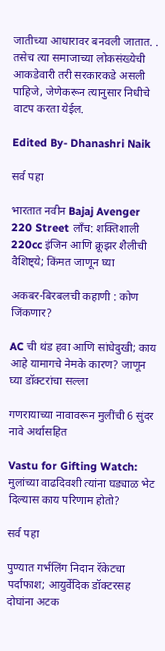जातीच्या आधारावर बनवली जातात. . तसेच त्या समाजाच्या लोकसंख्येची आकडेवारी तरी सरकारकडे असली पाहिजे, जेणेकरून त्यानुसार निधीचे वाटप करता येईल.

Edited By- Dhanashri Naik

सर्व पहा

भारतात नवीन Bajaj Avenger 220 Street लाँच: शक्तिशाली 220cc इंजिन आणि क्रूझर शैलीची वैशिष्ट्ये; किंमत जाणून घ्या

अकबर-बिरबलची कहाणी : कोण जिंकणार?

AC ची थंड हवा आणि सांधेदुखी; काय आहे यामागचे नेमके कारण? जाणून घ्या डॉक्टरांचा सल्ला

गणरायाच्या नावावरून मुलींची 6 सुंदर नावे अर्थासहित

Vastu for Gifting Watch: मुलांच्या वाढदिवशी त्यांना घड्याळ भेट दिल्यास काय परिणाम होतो?

सर्व पहा

पुण्यात गर्भलिंग निदान रॅकेटचा पर्दाफाश; आयुर्वेदिक डॉक्टरसह दोघांना अटक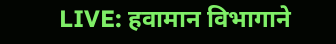LIVE: हवामान विभागाने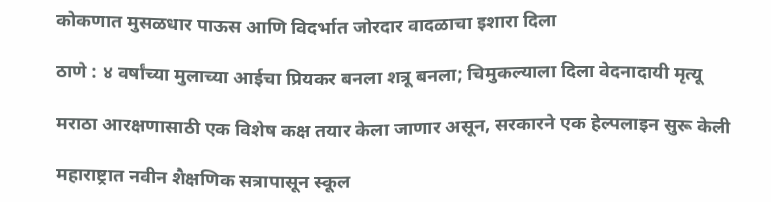कोकणात मुसळधार पाऊस आणि विदर्भात जोरदार वादळाचा इशारा दिला

ठाणे : ४ वर्षांच्या मुलाच्या आईचा प्रियकर बनला शत्रू बनला; चिमुकल्याला दिला वेदनादायी मृत्यू

मराठा आरक्षणासाठी एक विशेष कक्ष तयार केला जाणार असून, सरकारने एक हेल्पलाइन सुरू केली

महाराष्ट्रात नवीन शैक्षणिक सत्रापासून स्कूल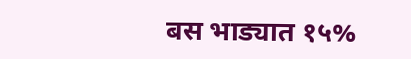बस भाड्यात १५%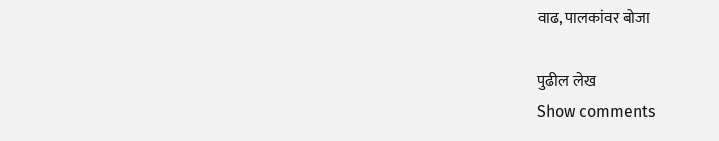वाढ, पालकांवर बोजा

पुढील लेख
Show comments